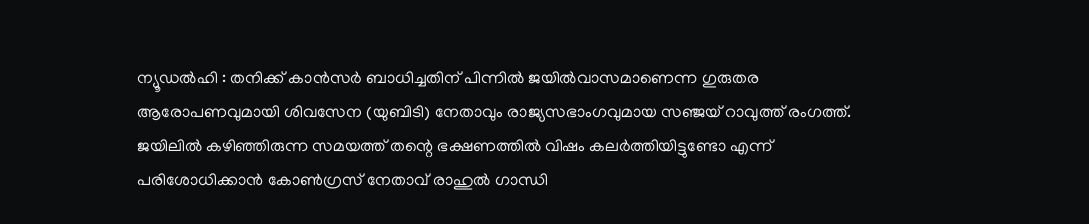ന്യൂഡൽഹി : തനിക്ക് കാൻസർ ബാധിച്ചതിന് പിന്നിൽ ജയിൽവാസമാണെന്ന ഗുരുതര ആരോപണവുമായി ശിവസേന (യുബിടി) നേതാവും രാജ്യസഭാംഗവുമായ സഞ്ജയ് റാവുത്ത് രംഗത്ത്. ജയിലിൽ കഴിഞ്ഞിരുന്ന സമയത്ത് തന്റെ ഭക്ഷണത്തിൽ വിഷം കലർത്തിയിട്ടുണ്ടോ എന്ന് പരിശോധിക്കാൻ കോൺഗ്രസ് നേതാവ് രാഹുൽ ഗാന്ധി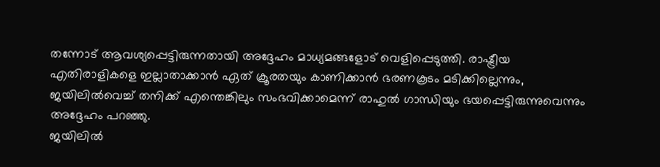തന്നോട് ആവശ്യപ്പെട്ടിരുന്നതായി അദ്ദേഹം മാധ്യമങ്ങളോട് വെളിപ്പെടുത്തി. രാഷ്ട്രീയ എതിരാളികളെ ഇല്ലാതാക്കാൻ ഏത് ക്രൂരതയും കാണിക്കാൻ ഭരണകൂടം മടിക്കില്ലെന്നും, ജയിലിൽവെച്ച് തനിക്ക് എന്തെങ്കിലും സംഭവിക്കാമെന്ന് രാഹുൽ ഗാന്ധിയും ഭയപ്പെട്ടിരുന്നുവെന്നും അദ്ദേഹം പറഞ്ഞു.
ജയിലിൽ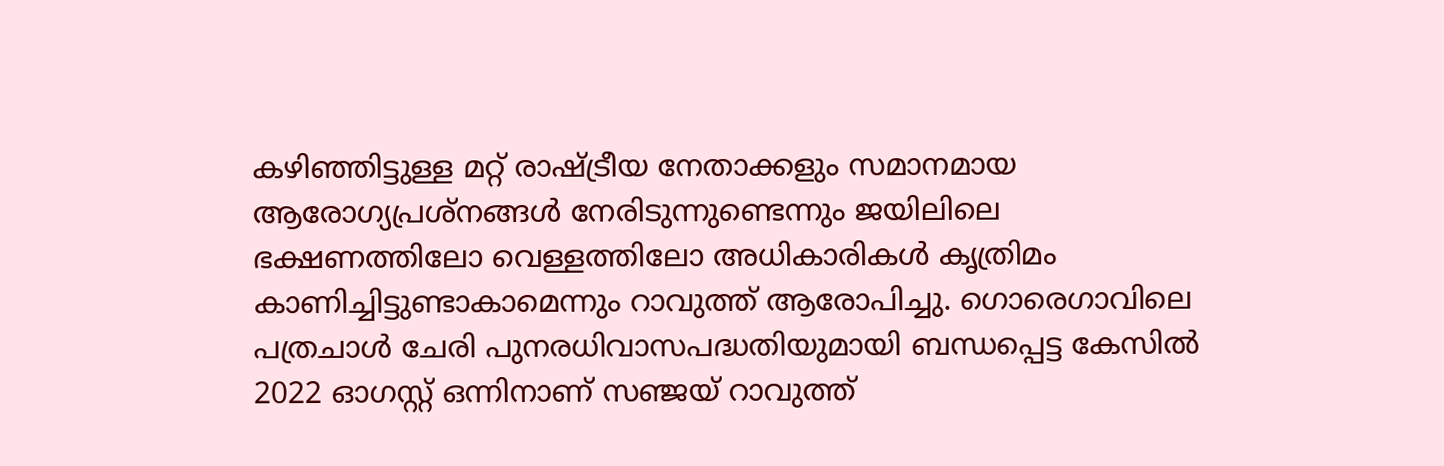കഴിഞ്ഞിട്ടുള്ള മറ്റ് രാഷ്ട്രീയ നേതാക്കളും സമാനമായ ആരോഗ്യപ്രശ്നങ്ങൾ നേരിടുന്നുണ്ടെന്നും ജയിലിലെ ഭക്ഷണത്തിലോ വെള്ളത്തിലോ അധികാരികൾ കൃത്രിമം കാണിച്ചിട്ടുണ്ടാകാമെന്നും റാവുത്ത് ആരോപിച്ചു. ഗൊരെഗാവിലെ പത്രചാൾ ചേരി പുനരധിവാസപദ്ധതിയുമായി ബന്ധപ്പെട്ട കേസിൽ 2022 ഓഗസ്റ്റ് ഒന്നിനാണ് സഞ്ജയ് റാവുത്ത്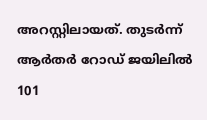അറസ്റ്റിലായത്. തുടർന്ന് ആർതർ റോഡ് ജയിലിൽ 101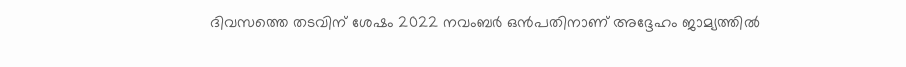ദിവസത്തെ തടവിന് ശേഷം 2022 നവംബർ ഒൻപതിനാണ് അദ്ദേഹം ജാമ്യത്തിൽ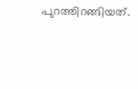പുറത്തിറങ്ങിയത്.